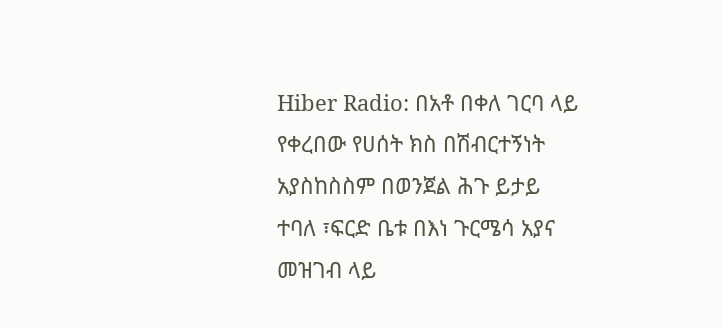Hiber Radio: በአቶ በቀለ ገርባ ላይ የቀረበው የሀሰት ክስ በሽብርተኝነት አያስከስስም በወንጀል ሕጉ ይታይ ተባለ ፣ፍርድ ቤቱ በእነ ጉርሜሳ አያና መዝገብ ላይ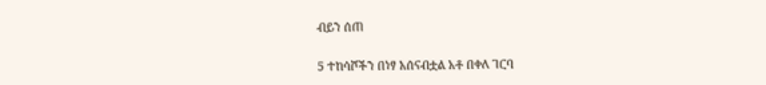ብይን ሰጠ

5 ተከሳሾችን በነፃ አሰናብቷል አቶ በቀለ ገርባ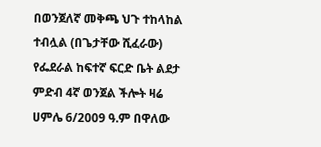በወንጀለኛ መቅጫ ህጉ ተከላከል ተብሏል (በጌታቸው ሺፈራው) የፌደራል ከፍተኛ ፍርድ ቤት ልደታ ምድብ 4ኛ ወንጀል ችሎት ዛሬ ሀምሌ 6/2009 ዓ.ም በዋለው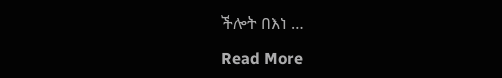ችሎት በእነ …

Read More